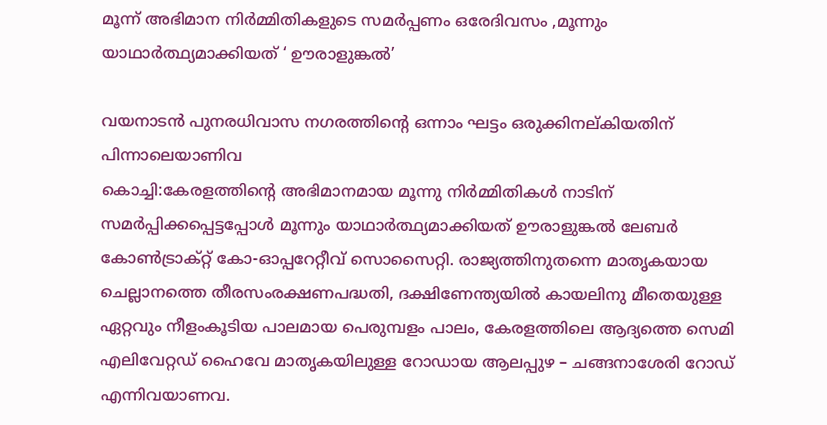മൂന്ന് അഭിമാന നിർമ്മിതികളുടെ സമർപ്പണം ഒരേദിവസം ,മൂന്നും യാഥാർത്ഥ്യമാക്കിയത് ‘ ഊരാളുങ്കൽ’

വയനാടൻ പുനരധിവാസ നഗരത്തിന്റെ ഒന്നാം ഘട്ടം ഒരുക്കിനല്കിയതിന് പിന്നാലെയാണിവ
കൊച്ചി:കേരളത്തിന്റെ അഭിമാനമായ മൂന്നു നിർമ്മിതികൾ നാടിന് സമർപ്പിക്കപ്പെട്ടപ്പോൾ മൂന്നും യാഥാർത്ഥ്യമാക്കിയത് ഊരാളുങ്കൽ ലേബർ കോൺട്രാക്റ്റ് കോ-ഓപ്പറേറ്റീവ് സൊസൈറ്റി. രാജ്യത്തിനുതന്നെ മാതൃകയായ ചെല്ലാനത്തെ തീരസംരക്ഷണപദ്ധതി, ദക്ഷിണേന്ത്യയിൽ കായലിനു മീതെയുള്ള ഏറ്റവും നീളംകൂടിയ പാലമായ പെരുമ്പളം പാലം, കേരളത്തിലെ ആദ്യത്തെ സെമി എലിവേറ്റഡ് ഹൈവേ മാതൃകയിലുള്ള റോഡായ ആലപ്പുഴ – ചങ്ങനാശേരി റോഡ് എന്നിവയാണവ.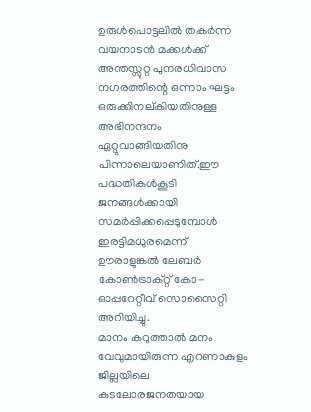ഉരുൾപൊട്ടലിൽ തകർന്ന വയനാടൻ മക്കൾക്ക് അന്തസ്സുറ്റ പുനരധിവാസ നഗരത്തിന്റെ ഒന്നാം ഘട്ടം ഒരുക്കിനല്കിയതിനുള്ള അഭിനന്ദനം ഏറ്റുവാങ്ങിയതിനു പിന്നാലെയാണിത്.ഈ പദ്ധതികൾകൂടി ജനങ്ങൾക്കായി സമർപ്പിക്കപ്പെടുമ്പോൾ ഇരട്ടിമധുരമെന്ന് ഊരാളുങ്കൽ ലേബർ കോൺട്രാക്റ്റ് കോ-ഓപ്പറേറ്റീവ് സൊസൈറ്റി അറിയിച്ചു.
മാനം കറുത്താൽ മനം വേവുമായിരുന്ന എറണാകുളം ജില്ലയിലെ കടലോരജനതയായ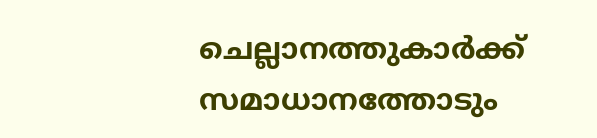ചെല്ലാനത്തുകാർക്ക് സമാധാനത്തോടും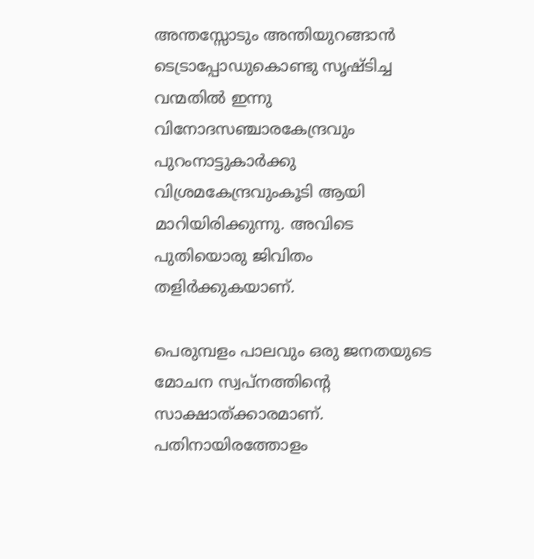അന്തസ്സോടും അന്തിയുറങ്ങാൻ ടെട്രാപ്പോഡുകൊണ്ടു സൃഷ്ടിച്ച വന്മതിൽ ഇന്നു വിനോദസഞ്ചാരകേന്ദ്രവും പുറംനാട്ടുകാർക്കു വിശ്രമകേന്ദ്രവുംകൂടി ആയി മാറിയിരിക്കുന്നു. അവിടെ പുതിയൊരു ജിവിതം തളിർക്കുകയാണ്.

പെരുമ്പളം പാലവും ഒരു ജനതയുടെ മോചന സ്വപ്നത്തിന്റെ സാക്ഷാത്ക്കാരമാണ്. പതിനായിരത്തോളം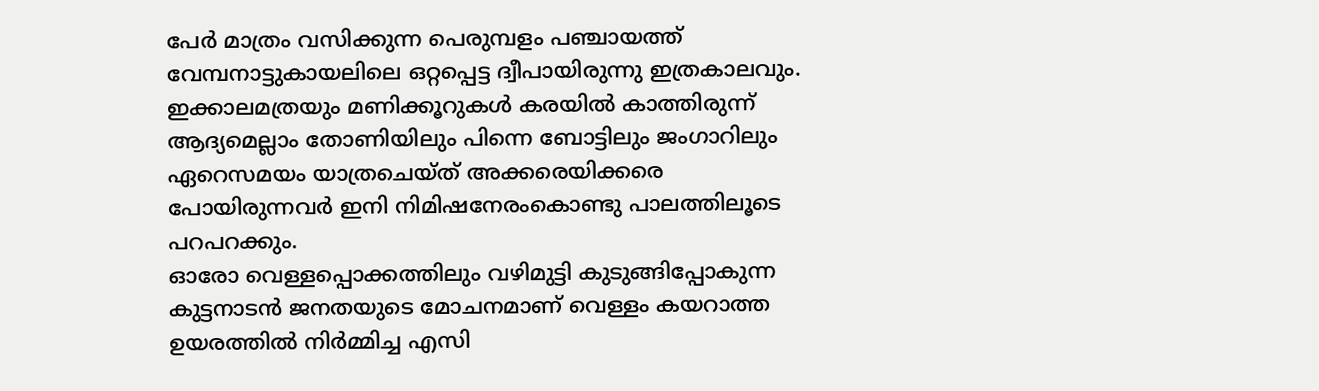പേർ മാത്രം വസിക്കുന്ന പെരുമ്പളം പഞ്ചായത്ത് വേമ്പനാട്ടുകായലിലെ ഒറ്റപ്പെട്ട ദ്വീപായിരുന്നു ഇത്രകാലവും. ഇക്കാലമത്രയും മണിക്കൂറുകൾ കരയിൽ കാത്തിരുന്ന് ആദ്യമെല്ലാം തോണിയിലും പിന്നെ ബോട്ടിലും ജംഗാറിലും ഏറെസമയം യാത്രചെയ്ത് അക്കരെയിക്കരെ പോയിരുന്നവർ ഇനി നിമിഷനേരംകൊണ്ടു പാലത്തിലൂടെ പറപറക്കും.
ഓരോ വെള്ളപ്പൊക്കത്തിലും വഴിമുട്ടി കുടുങ്ങിപ്പോകുന്ന കുട്ടനാടൻ ജനതയുടെ മോചനമാണ് വെള്ളം കയറാത്ത ഉയരത്തിൽ നിർമ്മിച്ച എസി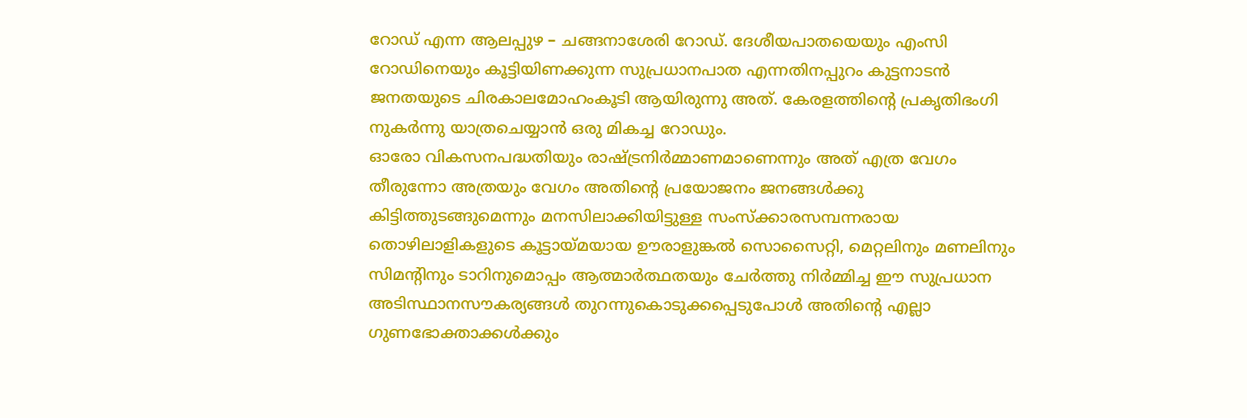റോഡ് എന്ന ആലപ്പുഴ – ചങ്ങനാശേരി റോഡ്. ദേശീയപാതയെയും എംസി റോഡിനെയും കൂട്ടിയിണക്കുന്ന സുപ്രധാനപാത എന്നതിനപ്പുറം കുട്ടനാടൻ ജനതയുടെ ചിരകാലമോഹംകൂടി ആയിരുന്നു അത്. കേരളത്തിന്റെ പ്രകൃതിഭംഗി നുകർന്നു യാത്രചെയ്യാൻ ഒരു മികച്ച റോഡും.
ഓരോ വികസനപദ്ധതിയും രാഷ്ട്രനിർമ്മാണമാണെന്നും അത് എത്ര വേഗം തീരുന്നോ അത്രയും വേഗം അതിന്റെ പ്രയോജനം ജനങ്ങൾക്കു കിട്ടിത്തുടങ്ങുമെന്നും മനസിലാക്കിയിട്ടുള്ള സംസ്ക്കാരസമ്പന്നരായ തൊഴിലാളികളുടെ കൂട്ടായ്മയായ ഊരാളുങ്കൽ സൊസൈറ്റി, മെറ്റലിനും മണലിനും സിമൻ്റിനും ടാറിനുമൊപ്പം ആത്മാർത്ഥതയും ചേർത്തു നിർമ്മിച്ച ഈ സുപ്രധാന അടിസ്ഥാനസൗകര്യങ്ങൾ തുറന്നുകൊടുക്കപ്പെടുപോൾ അതിന്റെ എല്ലാ ഗുണഭോക്താക്കൾക്കും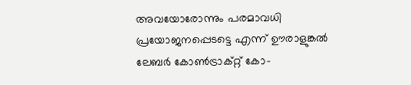അവയോരോന്നും പരമാവധി പ്രയോജനപ്പെടട്ടെ എന്ന് ഊരാളുങ്കൽ ലേബർ കോൺട്രാക്റ്റ് കോ-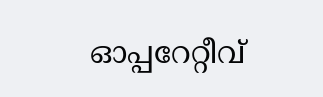ഓപ്പറേറ്റീവ്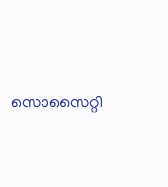സൊസൈറ്റി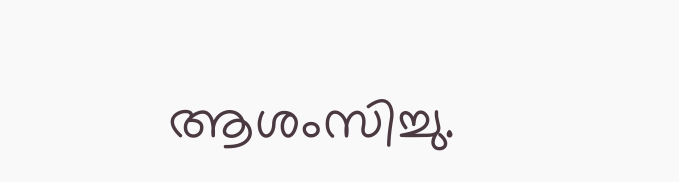ആശംസിച്ചു.